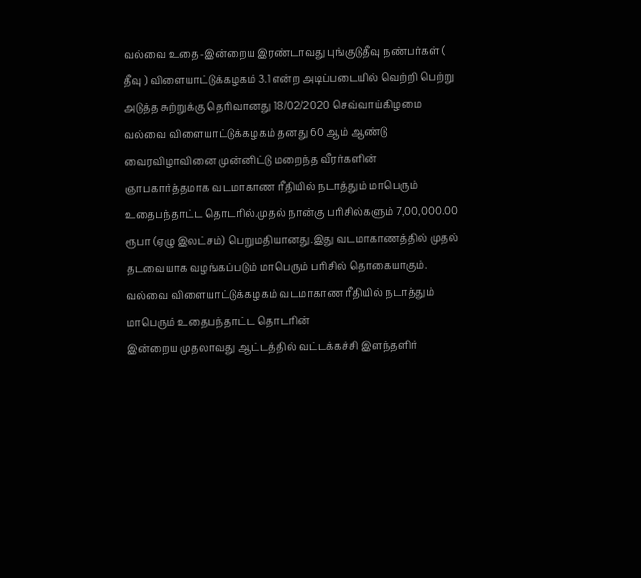வல்வை உதை-இன்றைய இரண்டாவது புங்குடுதீவு நண்பர்கள் ( தீவு ) விளையாட்டுக்கழகம் 3.1 என்ற அடிப்படையில் வெற்றி பெற்று அடுத்த சுற்றுக்கு தெரிவானது 18/02/2020 செவ்வாய்கிழமை
வல்வை விளையாட்டுக்கழகம் தனது 60 ஆம் ஆண்டு வைரவிழாவினை முன்னிட்டு மறைந்த வீரர்களின் ஞாபகார்த்தமாக வடமாகாண ரீதியில் நடாத்தும் மாபெரும் உதைபந்தாட்ட தொடரில்.முதல் நான்கு பரிசில்களும் 7,00,000.00 ரூபா (ஏழு இலட்சம்) பெறுமதியானது.இது வடமாகாணத்தில் முதல் தடவையாக வழங்கப்படும் மாபெரும் பரிசில் தொகையாகும்.
வல்வை விளையாட்டுக்கழகம் வடமாகாண ரீதியில் நடாத்தும் மாபெரும் உதைபந்தாட்ட தொடரின்
இன்றைய முதலாவது ஆட்டத்தில் வட்டக்கச்சி இளந்தளிர்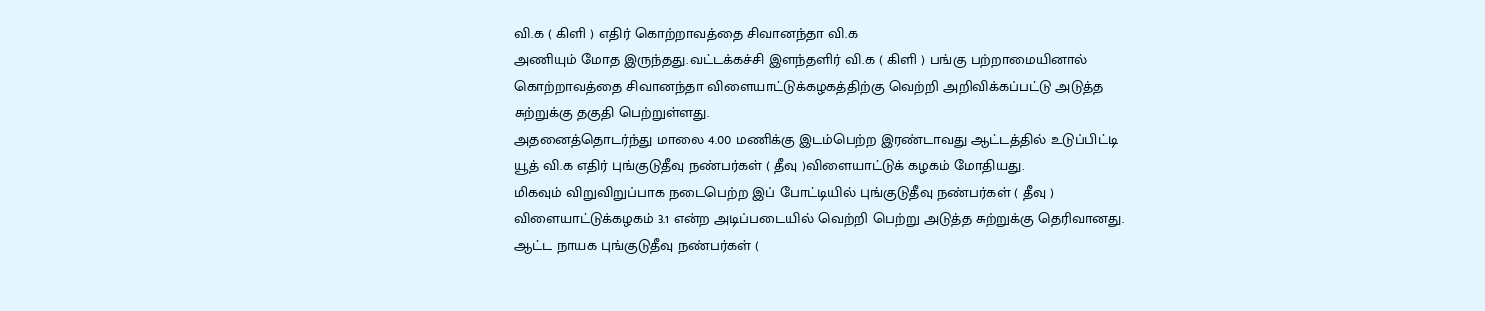வி.க ( கிளி ) எதிர் கொற்றாவத்தை சிவானந்தா வி.க
அணியும் மோத இருந்தது.வட்டக்கச்சி இளந்தளிர் வி.க ( கிளி ) பங்கு பற்றாமையினால் கொற்றாவத்தை சிவானந்தா விளையாட்டுக்கழகத்திற்கு வெற்றி அறிவிக்கப்பட்டு அடுத்த சுற்றுக்கு தகுதி பெற்றுள்ளது.
அதனைத்தொடர்ந்து மாலை 4.00 மணிக்கு இடம்பெற்ற இரண்டாவது ஆட்டத்தில் உடுப்பிட்டி யூத் வி.க எதிர் புங்குடுதீவு நண்பர்கள் ( தீவு )விளையாட்டுக் கழகம் மோதியது.
மிகவும் விறுவிறுப்பாக நடைபெற்ற இப் போட்டியில் புங்குடுதீவு நண்பர்கள் ( தீவு ) விளையாட்டுக்கழகம் 3.1 என்ற அடிப்படையில் வெற்றி பெற்று அடுத்த சுற்றுக்கு தெரிவானது.
ஆட்ட நாயக புங்குடுதீவு நண்பர்கள் (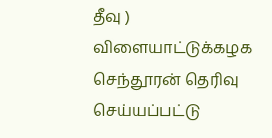தீவு )
விளையாட்டுக்கழக செந்தூரன் தெரிவு செய்யப்பட்டு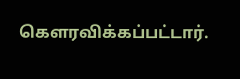கௌரவிக்கப்பட்டார்.